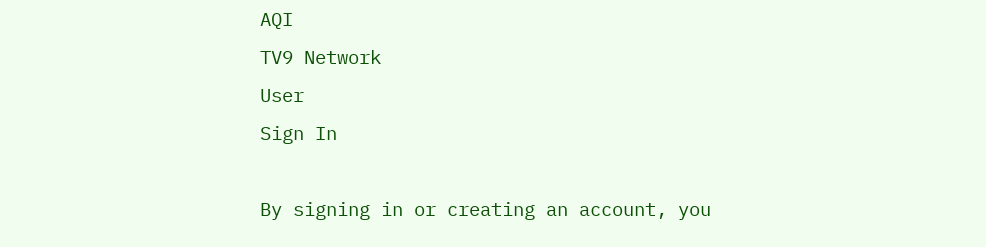AQI
TV9 Network
User
Sign In

By signing in or creating an account, you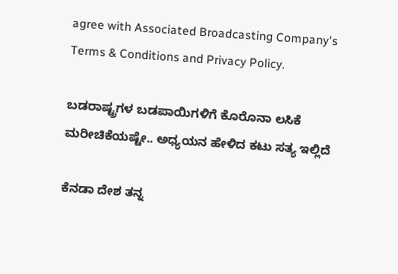agree with Associated Broadcasting Company's Terms & Conditions and Privacy Policy.

ಬಡರಾಷ್ಟ್ರಗಳ ಬಡಪಾಯಿಗಳಿಗೆ ಕೊರೊನಾ ಲಸಿಕೆ ಮರೀಚಿಕೆಯಷ್ಟೇ.. ಅಧ್ಯಯನ ಹೇಳಿದ ಕಟು ಸತ್ಯ ಇಲ್ಲಿದೆ

ಕೆನಡಾ ದೇಶ ತನ್ನ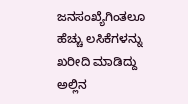ಜನಸಂಖ್ಯೆಗಿಂತಲೂ ಹೆಚ್ಚು ಲಸಿಕೆಗಳನ್ನು ಖರೀದಿ ಮಾಡಿದ್ದು ಅಲ್ಲಿನ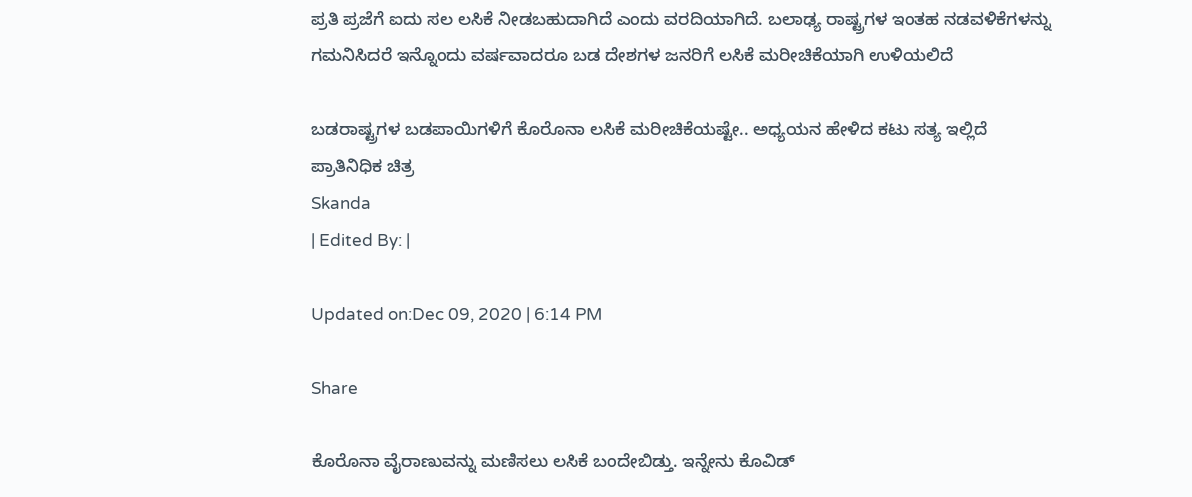ಪ್ರತಿ ಪ್ರಜೆಗೆ ಐದು ಸಲ ಲಸಿಕೆ ನೀಡಬಹುದಾಗಿದೆ ಎಂದು ವರದಿಯಾಗಿದೆ. ಬಲಾಢ್ಯ ರಾಷ್ಟ್ರಗಳ ಇಂತಹ ನಡವಳಿಕೆಗಳನ್ನು ಗಮನಿಸಿದರೆ ಇನ್ನೊಂದು ವರ್ಷವಾದರೂ ಬಡ ದೇಶಗಳ ಜನರಿಗೆ ಲಸಿಕೆ ಮರೀಚಿಕೆಯಾಗಿ ಉಳಿಯಲಿದೆ

ಬಡರಾಷ್ಟ್ರಗಳ ಬಡಪಾಯಿಗಳಿಗೆ ಕೊರೊನಾ ಲಸಿಕೆ ಮರೀಚಿಕೆಯಷ್ಟೇ.. ಅಧ್ಯಯನ ಹೇಳಿದ ಕಟು ಸತ್ಯ ಇಲ್ಲಿದೆ
ಪ್ರಾತಿನಿಧಿಕ ಚಿತ್ರ
Skanda
| Edited By: |

Updated on:Dec 09, 2020 | 6:14 PM

Share

ಕೊರೊನಾ ವೈರಾಣುವನ್ನು ಮಣಿಸಲು ಲಸಿಕೆ ಬಂದೇಬಿಡ್ತು. ಇನ್ನೇನು ಕೊವಿಡ್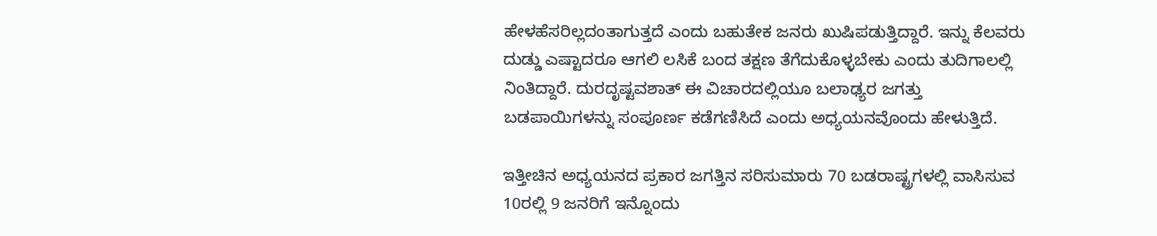ಹೇಳಹೆಸರಿಲ್ಲದಂತಾಗುತ್ತದೆ ಎಂದು ಬಹುತೇಕ ಜನರು ಖುಷಿಪಡುತ್ತಿದ್ದಾರೆ. ಇನ್ನು ಕೆಲವರು ದುಡ್ಡು ಎಷ್ಟಾದರೂ ಆಗಲಿ ಲಸಿಕೆ ಬಂದ ತಕ್ಷಣ ತೆಗೆದುಕೊಳ್ಳಬೇಕು ಎಂದು ತುದಿಗಾಲಲ್ಲಿ ನಿಂತಿದ್ದಾರೆ. ದುರದೃಷ್ಟವಶಾತ್ ಈ ವಿಚಾರದಲ್ಲಿಯೂ ಬಲಾಢ್ಯರ ಜಗತ್ತು ಬಡಪಾಯಿಗಳನ್ನು ಸಂಪೂರ್ಣ ಕಡೆಗಣಿಸಿದೆ ಎಂದು ಅಧ್ಯಯನವೊಂದು ಹೇಳುತ್ತಿದೆ.

ಇತ್ತೀಚಿನ ಅಧ್ಯಯನದ ಪ್ರಕಾರ ಜಗತ್ತಿನ ಸರಿಸುಮಾರು 70 ಬಡರಾಷ್ಟ್ರಗಳಲ್ಲಿ ವಾಸಿಸುವ 10ರಲ್ಲಿ 9 ಜನರಿಗೆ ಇನ್ನೊಂದು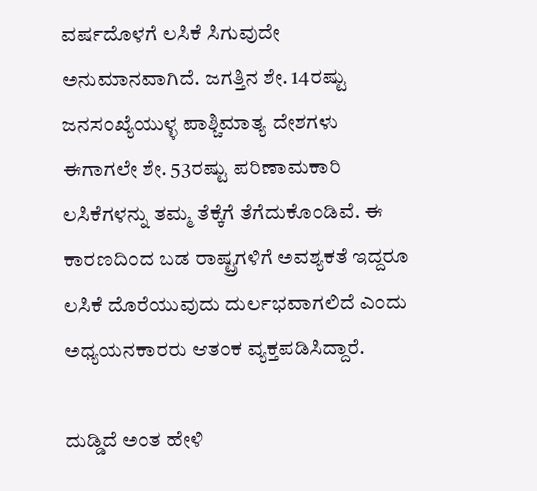ವರ್ಷದೊಳಗೆ ಲಸಿಕೆ ಸಿಗುವುದೇ ಅನುಮಾನವಾಗಿದೆ. ಜಗತ್ತಿನ ಶೇ. 14ರಷ್ಟು ಜನಸಂಖ್ಯೆಯುಳ್ಳ ಪಾಶ್ಚಿಮಾತ್ಯ ದೇಶಗಳು ಈಗಾಗಲೇ ಶೇ. 53ರಷ್ಟು ಪರಿಣಾಮಕಾರಿ ಲಸಿಕೆಗಳನ್ನು ತಮ್ಮ ತೆಕ್ಕೆಗೆ ತೆಗೆದುಕೊಂಡಿವೆ. ಈ ಕಾರಣದಿಂದ ಬಡ ರಾಷ್ಟ್ರಗಳಿಗೆ ಅವಶ್ಯಕತೆ ಇದ್ದರೂ ಲಸಿಕೆ ದೊರೆಯುವುದು ದುರ್ಲಭವಾಗಲಿದೆ ಎಂದು ಅಧ್ಯಯನಕಾರರು ಆತಂಕ ವ್ಯಕ್ತಪಡಿಸಿದ್ದಾರೆ.

ದುಡ್ಡಿದೆ ಅಂತ ಹೇಳಿ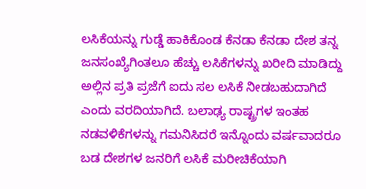ಲಸಿಕೆಯನ್ನು ಗುಡ್ಡೆ ಹಾಕಿಕೊಂಡ ಕೆನಡಾ ಕೆನಡಾ ದೇಶ ತನ್ನ ಜನಸಂಖ್ಯೆಗಿಂತಲೂ ಹೆಚ್ಚು ಲಸಿಕೆಗಳನ್ನು ಖರೀದಿ ಮಾಡಿದ್ದು ಅಲ್ಲಿನ ಪ್ರತಿ ಪ್ರಜೆಗೆ ಐದು ಸಲ ಲಸಿಕೆ ನೀಡಬಹುದಾಗಿದೆ ಎಂದು ವರದಿಯಾಗಿದೆ. ಬಲಾಢ್ಯ ರಾಷ್ಟ್ರಗಳ ಇಂತಹ ನಡವಳಿಕೆಗಳನ್ನು ಗಮನಿಸಿದರೆ ಇನ್ನೊಂದು ವರ್ಷವಾದರೂ ಬಡ ದೇಶಗಳ ಜನರಿಗೆ ಲಸಿಕೆ ಮರೀಚಿಕೆಯಾಗಿ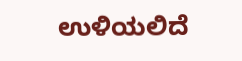ಉಳಿಯಲಿದೆ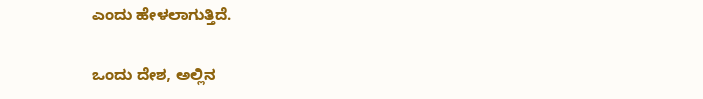ಎಂದು ಹೇಳಲಾಗುತ್ತಿದೆ.

ಒಂದು ದೇಶ, ಅಲ್ಲಿನ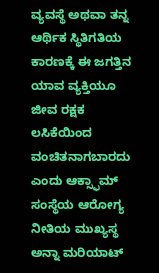ವ್ಯವಸ್ಥೆ ಅಥವಾ ತನ್ನ ಆರ್ಥಿಕ ಸ್ಥಿತಿಗತಿಯ ಕಾರಣಕ್ಕೆ ಈ ಜಗತ್ತಿನ ಯಾವ ವ್ಯಕ್ತಿಯೂ ಜೀವ ರಕ್ಷಕ ಲಸಿಕೆಯಿಂದ ವಂಚಿತನಾಗಬಾರದು ಎಂದು ಆಕ್ಸ್ಫಾಮ್ ಸಂಸ್ಥೆಯ ಆರೋಗ್ಯ ನೀತಿಯ ಮುಖ್ಯಸ್ಥ ಅನ್ನಾ ಮರಿಯಾಟ್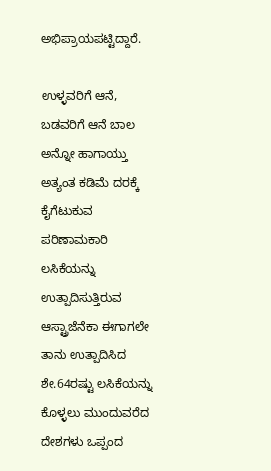ಅಭಿಪ್ರಾಯಪಟ್ಟಿದ್ದಾರೆ.

ಉಳ್ಳವರಿಗೆ ಆನೆ, ಬಡವರಿಗೆ ಆನೆ ಬಾಲ ಅನ್ನೋ ಹಾಗಾಯ್ತು ಅತ್ಯಂತ ಕಡಿಮೆ ದರಕ್ಕೆ ಕೈಗೆಟುಕುವ ಪರಿಣಾಮಕಾರಿ ಲಸಿಕೆಯನ್ನು ಉತ್ಪಾದಿಸುತ್ತಿರುವ ಆಸ್ಟ್ರಾಜೆನೆಕಾ ಈಗಾಗಲೇ ತಾನು ಉತ್ಪಾದಿಸಿದ ಶೇ.64ರಷ್ಟು ಲಸಿಕೆಯನ್ನು ಕೊಳ್ಳಲು ಮುಂದುವರೆದ ದೇಶಗಳು ಒಪ್ಪಂದ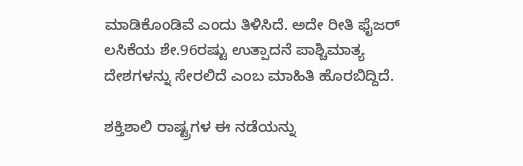ಮಾಡಿಕೊಂಡಿವೆ ಎಂದು ತಿಳಿಸಿದೆ. ಅದೇ ರೀತಿ ಫೈಜರ್ ಲಸಿಕೆಯ ಶೇ.96ರಷ್ಟು ಉತ್ಪಾದನೆ ಪಾಶ್ಚಿಮಾತ್ಯ ದೇಶಗಳನ್ನು ಸೇರಲಿದೆ ಎಂಬ ಮಾಹಿತಿ ಹೊರಬಿದ್ದಿದೆ.

ಶಕ್ತಿಶಾಲಿ ರಾಷ್ಟ್ರಗಳ ಈ ನಡೆಯನ್ನು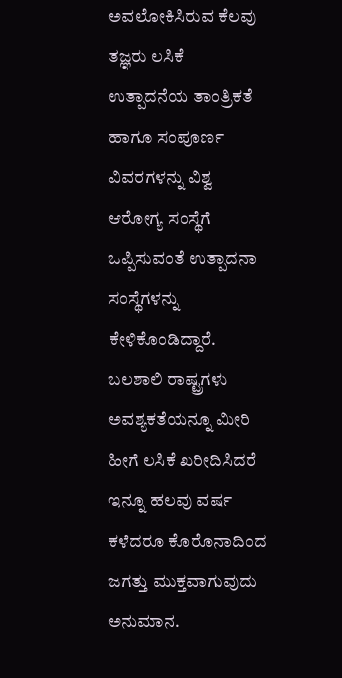ಅವಲೋಕಿಸಿರುವ ಕೆಲವು ತಜ್ಞರು ಲಸಿಕೆ ಉತ್ಪಾದನೆಯ ತಾಂತ್ರಿಕತೆ ಹಾಗೂ ಸಂಪೂರ್ಣ ವಿವರಗಳನ್ನು ವಿಶ್ವ ಆರೋಗ್ಯ ಸಂಸ್ಥೆಗೆ ಒಪ್ಪಿಸುವಂತೆ ಉತ್ಪಾದನಾ ಸಂಸ್ಥೆಗಳನ್ನು ಕೇಳಿಕೊಂಡಿದ್ದಾರೆ. ಬಲಶಾಲಿ ರಾಷ್ಟ್ರಗಳು ಅವಶ್ಯಕತೆಯನ್ನೂ ಮೀರಿ ಹೀಗೆ ಲಸಿಕೆ ಖರೀದಿಸಿದರೆ ಇನ್ನೂ ಹಲವು ವರ್ಷ ಕಳೆದರೂ ಕೊರೊನಾದಿಂದ ಜಗತ್ತು ಮುಕ್ತವಾಗುವುದು ಅನುಮಾನ.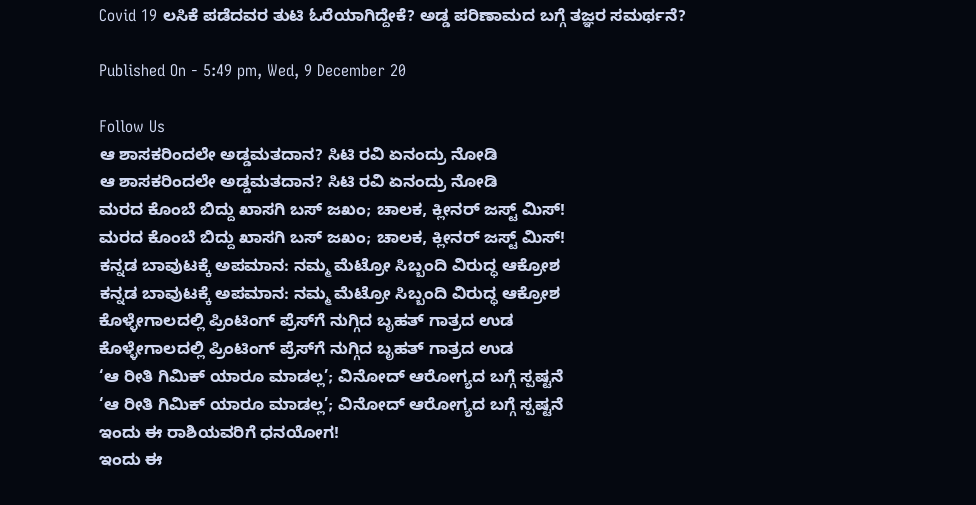Covid 19 ಲಸಿಕೆ ಪಡೆದವರ ತುಟಿ ಓರೆಯಾಗಿದ್ದೇಕೆ? ಅಡ್ಡ ಪರಿಣಾಮದ ಬಗ್ಗೆ ತಜ್ಞರ ಸಮರ್ಥನೆ?

Published On - 5:49 pm, Wed, 9 December 20

Follow Us
ಆ ಶಾಸಕರಿಂದಲೇ ಅಡ್ಡಮತದಾನ? ಸಿಟಿ ರವಿ ಏನಂದ್ರು ನೋಡಿ
ಆ ಶಾಸಕರಿಂದಲೇ ಅಡ್ಡಮತದಾನ? ಸಿಟಿ ರವಿ ಏನಂದ್ರು ನೋಡಿ
ಮರದ ಕೊಂಬೆ ಬಿದ್ದು ಖಾಸಗಿ ಬಸ್ ಜಖಂ; ಚಾಲಕ, ಕ್ಲೀನರ್ ಜಸ್ಟ್ ಮಿಸ್!
ಮರದ ಕೊಂಬೆ ಬಿದ್ದು ಖಾಸಗಿ ಬಸ್ ಜಖಂ; ಚಾಲಕ, ಕ್ಲೀನರ್ ಜಸ್ಟ್ ಮಿಸ್!
ಕನ್ನಡ ಬಾವುಟಕ್ಕೆ ಅಪಮಾನ: ನಮ್ಮ ಮೆಟ್ರೋ ಸಿಬ್ಬಂದಿ ವಿರುದ್ಧ ಆಕ್ರೋಶ
ಕನ್ನಡ ಬಾವುಟಕ್ಕೆ ಅಪಮಾನ: ನಮ್ಮ ಮೆಟ್ರೋ ಸಿಬ್ಬಂದಿ ವಿರುದ್ಧ ಆಕ್ರೋಶ
ಕೊಳ್ಳೇಗಾಲದಲ್ಲಿ ಪ್ರಿಂಟಿಂಗ್ ಪ್ರೆಸ್‌ಗೆ ನುಗ್ಗಿದ ಬೃಹತ್ ಗಾತ್ರದ ಉಡ
ಕೊಳ್ಳೇಗಾಲದಲ್ಲಿ ಪ್ರಿಂಟಿಂಗ್ ಪ್ರೆಸ್‌ಗೆ ನುಗ್ಗಿದ ಬೃಹತ್ ಗಾತ್ರದ ಉಡ
‘ಆ ರೀತಿ ಗಿಮಿಕ್ ಯಾರೂ ಮಾಡಲ್ಲ’; ವಿನೋದ್ ಆರೋಗ್ಯದ ಬಗ್ಗೆ ಸ್ಪಷ್ಟನೆ
‘ಆ ರೀತಿ ಗಿಮಿಕ್ ಯಾರೂ ಮಾಡಲ್ಲ’; ವಿನೋದ್ ಆರೋಗ್ಯದ ಬಗ್ಗೆ ಸ್ಪಷ್ಟನೆ
ಇಂದು ಈ ರಾಶಿಯವರಿಗೆ ಧನಯೋಗ!
ಇಂದು ಈ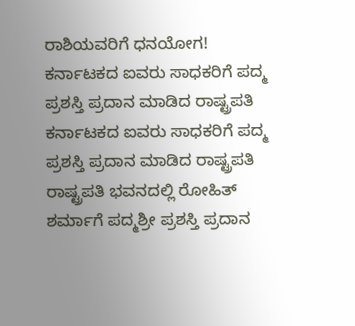ರಾಶಿಯವರಿಗೆ ಧನಯೋಗ!
ಕರ್ನಾಟಕದ ಐವರು ಸಾಧಕರಿಗೆ ಪದ್ಮ ಪ್ರಶಸ್ತಿ ಪ್ರದಾನ ಮಾಡಿದ ರಾಷ್ಟ್ರಪತಿ
ಕರ್ನಾಟಕದ ಐವರು ಸಾಧಕರಿಗೆ ಪದ್ಮ ಪ್ರಶಸ್ತಿ ಪ್ರದಾನ ಮಾಡಿದ ರಾಷ್ಟ್ರಪತಿ
ರಾಷ್ಟ್ರಪತಿ ಭವನದಲ್ಲಿ ರೋಹಿತ್ ಶರ್ಮಾಗೆ ಪದ್ಮಶ್ರೀ ಪ್ರಶಸ್ತಿ ಪ್ರದಾನ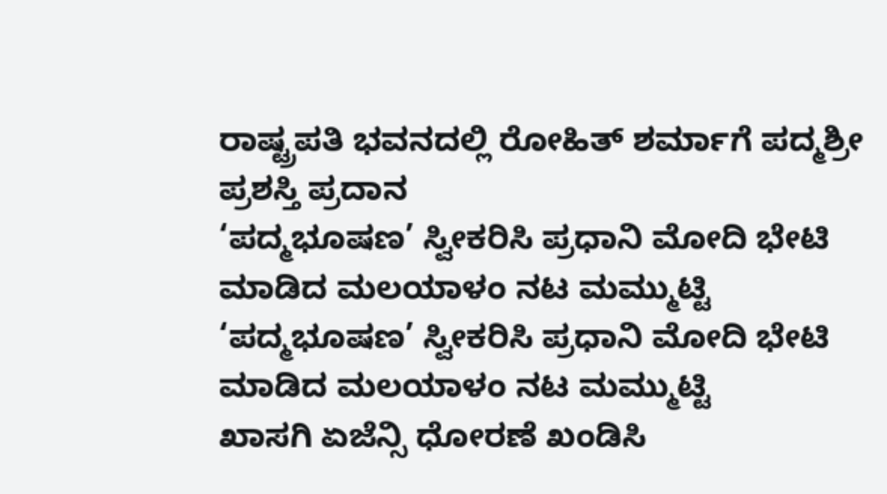ರಾಷ್ಟ್ರಪತಿ ಭವನದಲ್ಲಿ ರೋಹಿತ್ ಶರ್ಮಾಗೆ ಪದ್ಮಶ್ರೀ ಪ್ರಶಸ್ತಿ ಪ್ರದಾನ
‘ಪದ್ಮಭೂಷಣ’ ಸ್ವೀಕರಿಸಿ ಪ್ರಧಾನಿ ಮೋದಿ ಭೇಟಿ ಮಾಡಿದ ಮಲಯಾಳಂ ನಟ ಮಮ್ಮುಟ್ಟಿ
‘ಪದ್ಮಭೂಷಣ’ ಸ್ವೀಕರಿಸಿ ಪ್ರಧಾನಿ ಮೋದಿ ಭೇಟಿ ಮಾಡಿದ ಮಲಯಾಳಂ ನಟ ಮಮ್ಮುಟ್ಟಿ
ಖಾಸಗಿ ಏಜೆನ್ಸಿ ಧೋರಣೆ ಖಂಡಿಸಿ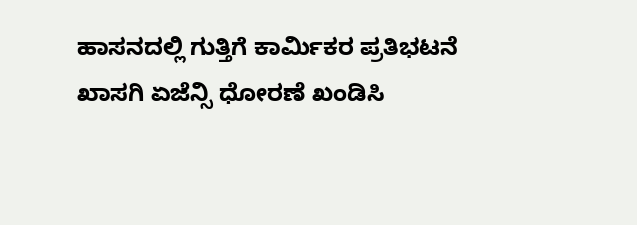ಹಾಸನದಲ್ಲಿ ಗುತ್ತಿಗೆ ಕಾರ್ಮಿಕರ ಪ್ರತಿಭಟನೆ
ಖಾಸಗಿ ಏಜೆನ್ಸಿ ಧೋರಣೆ ಖಂಡಿಸಿ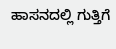ಹಾಸನದಲ್ಲಿ ಗುತ್ತಿಗೆ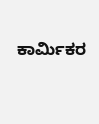ಕಾರ್ಮಿಕರ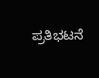ಪ್ರತಿಭಟನೆ